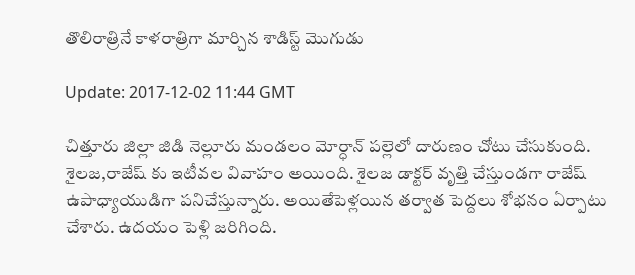తొలిరాత్రినే కాళరాత్రిగా మార్చిన శాడిస్ట్ మొగుడు

Update: 2017-12-02 11:44 GMT

చిత్తూరు జిల్లా జిడి నెల్లూరు మండలం మోర్ధాన్ పల్లెలో దారుణం చోటు చేసుకుంది. శైలజ,రాజేష్ కు ఇటీవల వివాహం అయింది. శైలజ డాక్టర్ వృత్తి చేస్తుండగా రాజేష్ ఉపాధ్యాయుడిగా పనిచేస్తున్నారు. అయితేపెళ్లయిన తర్వాత పెద్దలు శోభనం ఏర్పాటు చేశారు. ఉదయం పెళ్లి జరిగింది.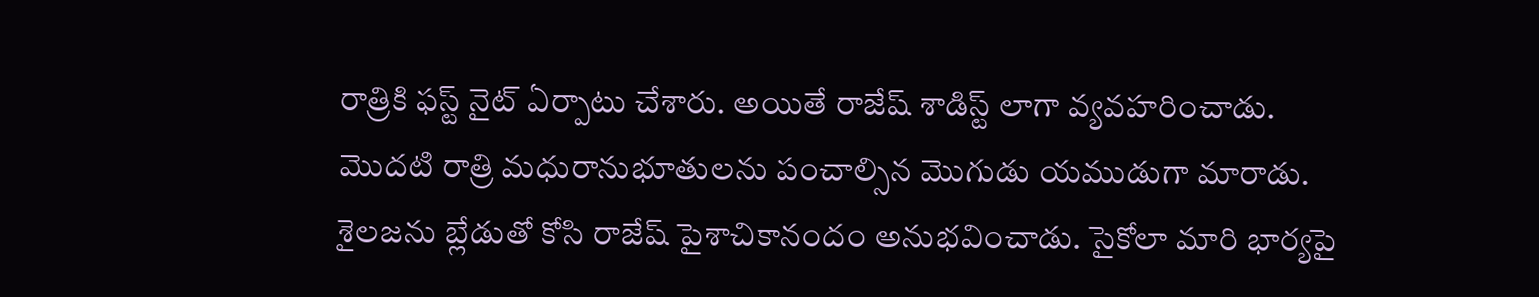రాత్రికి ఫస్ట్ నైట్ ఏర్పాటు చేశారు. అయితే రాజేష్ శాడిస్ట్ లాగా వ్యవహరించాడు. మొదటి రాత్రి మధురానుభూతులను పంచాల్సిన మొగుడు యముడుగా మారాడు. శైలజను బ్లేడుతో కోసి రాజేష్ పైశాచికానందం అనుభవించాడు. సైకోలా మారి భార్యపై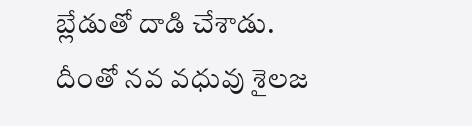బ్లేడుతో దాడి చేశాడు. దీంతో నవ వధువు శైలజ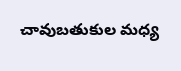చావుబతుకుల మధ్య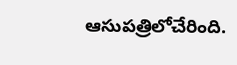ఆసుపత్రిలోచేరింది.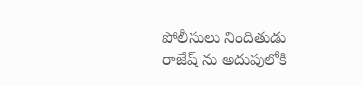పోలీసులు నిందితుడు రాజేష్ ను అదుపులోకి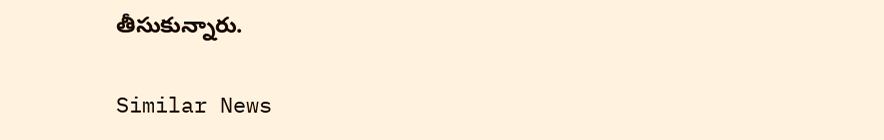తీసుకున్నారు.

Similar News